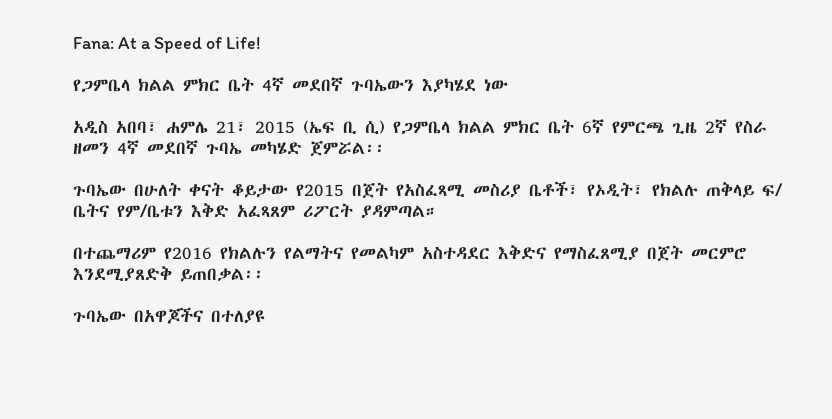Fana: At a Speed of Life!

የጋምቤላ ክልል ምክር ቤት 4ኛ መደበኛ ጉባኤውን እያካሄደ ነው

አዲስ አበባ፣ ሐምሌ 21፣ 2015 (ኤፍ ቢ ሲ) የጋምቤላ ክልል ምክር ቤት 6ኛ የምርጫ ጊዜ 2ኛ የስራ ዘመን 4ኛ መደበኛ ጉባኤ መካሄድ ጀምሯል፡፡

ጉባኤው በሁለት ቀናት ቆይታው የ2015 በጀት የአስፈጻሚ መስሪያ ቤቶች፣ የኦዲት፣ የክልሉ ጠቅላይ ፍ/ ቤትና የም/ቤቱን እቅድ አፈጻጸም ሪፖርት ያዳምጣል።

በተጨማሪም የ2016 የክልሉን የልማትና የመልካም አስተዳደር እቅድና የማስፈጸሚያ በጀት መርምሮ እንደሚያጸድቅ ይጠበቃል፡፡

ጉባኤው በአዋጆችና በተለያዩ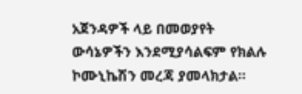አጀንዳዎች ላይ በመወያየት ውሳኔዎችን እንደሚያሳልፍም የክልሉ ኮሙኒኬሽን መረጃ ያመላክታል፡፡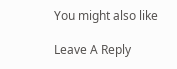You might also like

Leave A Reply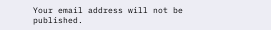Your email address will not be published.